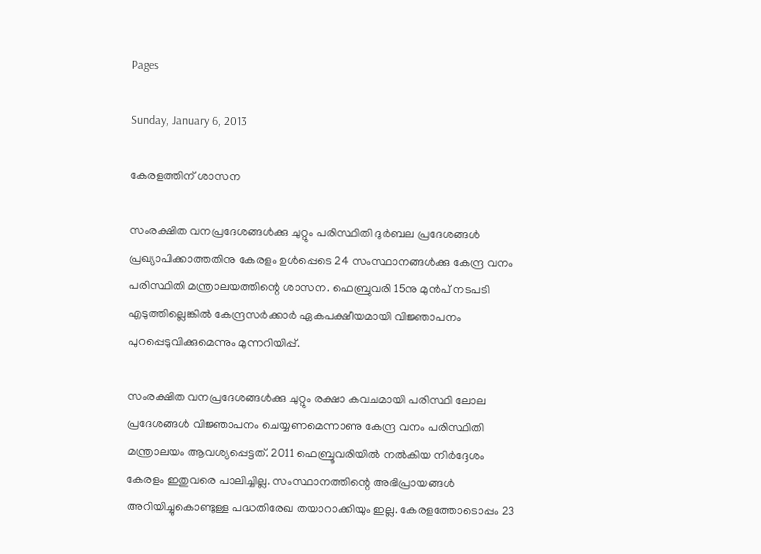Pages

Sunday, January 6, 2013

കേരളത്തിന് ശാസന

സംരക്ഷിത വനപ്രദേശങ്ങള്‍ക്കു ചുറ്റും പരിസ്ഥിതി ദുര്‍ബല പ്രദേശങ്ങള്‍ പ്രഖ്യാപിക്കാത്തതിനു കേരളം ഉള്‍പ്പെടെ 24 സംസ്ഥാനങ്ങള്‍ക്കു കേന്ദ്ര വനം പരിസ്ഥിതി മന്ത്രാലയത്തിന്റെ ശാസന. ഫെബ്രുവരി 15നു മുന്‍പ് നടപടി എടുത്തില്ലെങ്കില്‍ കേന്ദ്രസര്‍ക്കാര്‍ ഏകപക്ഷീയമായി വിജ്ഞാപനം പുറപ്പെടുവിക്കുമെന്നും മുന്നറിയിപ്പ്.

സംരക്ഷിത വനപ്രദേശങ്ങള്‍ക്കു ചുറ്റും രക്ഷാ കവചമായി പരിസ്ഥി ലോല പ്രദേശങ്ങള്‍ വിജ്ഞാപനം ചെയ്യണമെന്നാണു കേന്ദ്ര വനം പരിസ്ഥിതി മന്ത്രാലയം ആവശ്യപ്പെട്ടത്. 2011 ഫെബ്രൂവരിയില്‍ നല്‍കിയ നിര്‍ദ്ദേശം കേരളം ഇതുവരെ പാലിച്ചില്ല. സംസ്ഥാനത്തിന്റെ അഭിപ്രായങ്ങള്‍ അറിയിച്ചുകൊണ്ടുള്ള പദ്ധതിരേഖ തയാറാക്കിയും ഇല്ല. കേരളത്തോടൊപ്പം 23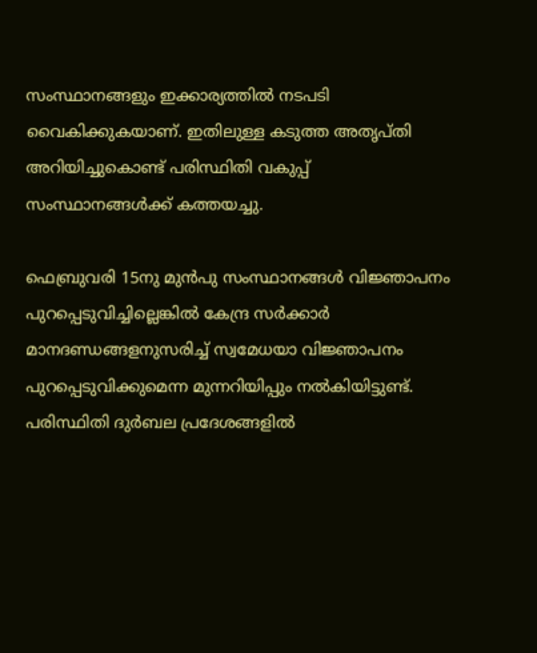സംസ്ഥാനങ്ങളും ഇക്കാര്യത്തില്‍ നടപടി വൈകിക്കുകയാണ്. ഇതിലുള്ള കടുത്ത അതൃപ്തി അറിയിച്ചുകൊണ്ട് പരിസ്ഥിതി വകുപ്പ് സംസ്ഥാനങ്ങള്‍ക്ക് കത്തയച്ചു.

ഫെബ്രുവരി 15നു മുന്‍പു സംസ്ഥാനങ്ങള്‍ വിജ്ഞാപനം പുറപ്പെടുവിച്ചില്ലെങ്കില്‍ കേന്ദ്ര സര്‍ക്കാര്‍ മാനദണ്ഡങ്ങളനുസരിച്ച് സ്വമേധയാ വിജ്ഞാപനം പുറപ്പെടുവിക്കുമെന്ന മുന്നറിയിപ്പും നല്‍കിയിട്ടുണ്ട്. പരിസ്ഥിതി ദുര്‍ബല പ്രദേശങ്ങളില്‍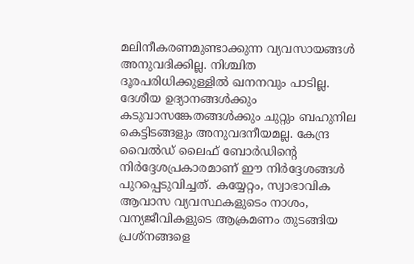മലിനീകരണമുണ്ടാക്കുന്ന വ്യവസായങ്ങള്‍ അനുവദിക്കില്ല. നിശ്ചിത ദൂരപരിധിക്കുള്ളില്‍ ഖനനവും പാടില്ല. ദേശീയ ഉദ്യാനങ്ങള്‍ക്കും കടുവാസങ്കേതങ്ങള്‍ക്കും ചുറ്റും ബഹുനില കെട്ടിടങ്ങളും അനുവദനീയമല്ല. കേന്ദ്ര വൈല്‍ഡ് ലൈഫ് ബോര്‍ഡിന്റെ നിര്‍ദ്ദേശപ്രകാരമാണ് ഈ നിര്‍ദ്ദേശങ്ങള്‍ പുറപ്പെടുവിച്ചത്. കയ്യേറ്റം, സ്വാഭാവിക ആവാസ വ്യവസ്ഥകളുടെം നാശം, വന്യജീവികളുടെ ആക്രമണം തുടങ്ങിയ പ്രശ്നങ്ങളെ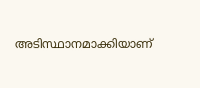അടിസ്ഥാനമാക്കിയാണ്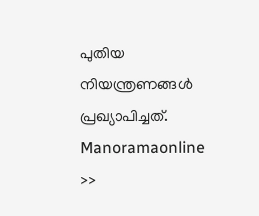പുതിയ നിയന്ത്രണങ്ങള്‍ പ്രഖ്യാപിച്ചത്.
Manoramaonline >>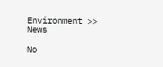Environment >> News

No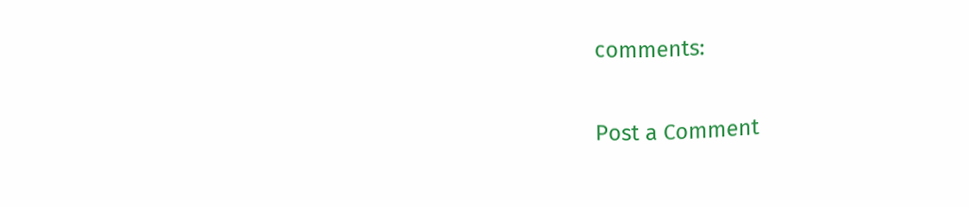comments:

Post a Comment